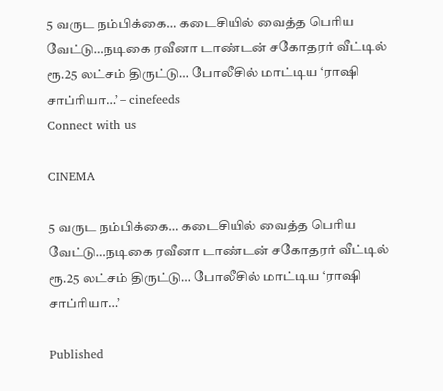5 வருட நம்பிக்கை… கடைசியில் வைத்த பெரிய வேட்டு…நடிகை ரவீனா டாண்டன் சகோதரர் வீட்டில் ரூ.25 லட்சம் திருட்டு… போலீசில் மாட்டிய ‘ராஷி சாப்ரியா…’ – cinefeeds
Connect with us

CINEMA

5 வருட நம்பிக்கை… கடைசியில் வைத்த பெரிய வேட்டு…நடிகை ரவீனா டாண்டன் சகோதரர் வீட்டில் ரூ.25 லட்சம் திருட்டு… போலீசில் மாட்டிய ‘ராஷி சாப்ரியா…’

Published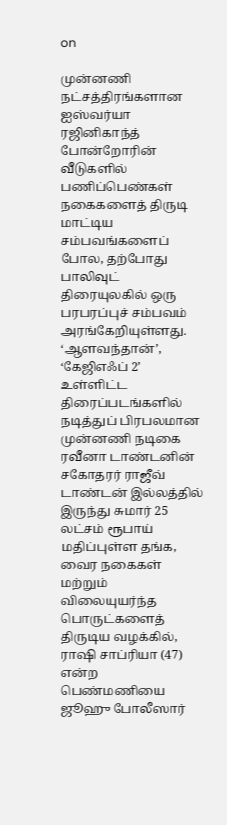on

முன்னணி நட்சத்திரங்களான ஐஸ்வர்யா ரஜினிகாந்த் போன்றோரின் வீடுகளில் பணிப்பெண்கள் நகைகளைத் திருடி மாட்டிய சம்பவங்களைப் போல, தற்போது பாலிவுட் திரையுலகில் ஒரு பரபரப்புச் சம்பவம் அரங்கேறியுள்ளது. ‘ஆளவந்தான்’, ‘கேஜிஎஃப் 2’ உள்ளிட்ட திரைப்படங்களில் நடித்துப் பிரபலமான முன்னணி நடிகை ரவீனா டாண்டனின் சகோதரர் ராஜீவ் டாண்டன் இல்லத்தில் இருந்து சுமார் 25 லட்சம் ரூபாய் மதிப்புள்ள தங்க, வைர நகைகள் மற்றும் விலையுயர்ந்த பொருட்களைத் திருடிய வழக்கில், ராஷி சாப்ரியா (47) என்ற பெண்மணியை ஜூஹு போலீஸார்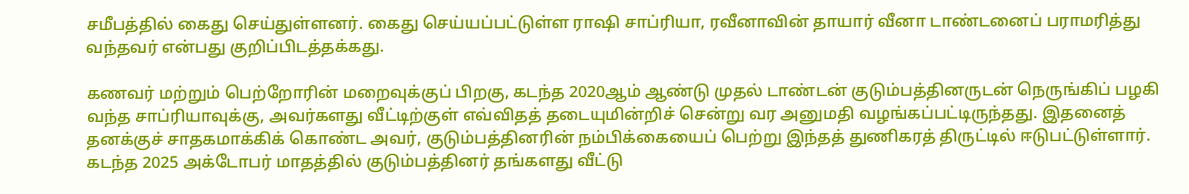சமீபத்தில் கைது செய்துள்ளனர். கைது செய்யப்பட்டுள்ள ராஷி சாப்ரியா, ரவீனாவின் தாயார் வீனா டாண்டனைப் பராமரித்து வந்தவர் என்பது குறிப்பிடத்தக்கது.

கணவர் மற்றும் பெற்றோரின் மறைவுக்குப் பிறகு, கடந்த 2020ஆம் ஆண்டு முதல் டாண்டன் குடும்பத்தினருடன் நெருங்கிப் பழகி வந்த சாப்ரியாவுக்கு, அவர்களது வீட்டிற்குள் எவ்விதத் தடையுமின்றிச் சென்று வர அனுமதி வழங்கப்பட்டிருந்தது. இதனைத் தனக்குச் சாதகமாக்கிக் கொண்ட அவர், குடும்பத்தினரின் நம்பிக்கையைப் பெற்று இந்தத் துணிகரத் திருட்டில் ஈடுபட்டுள்ளார். கடந்த 2025 அக்டோபர் மாதத்தில் குடும்பத்தினர் தங்களது வீட்டு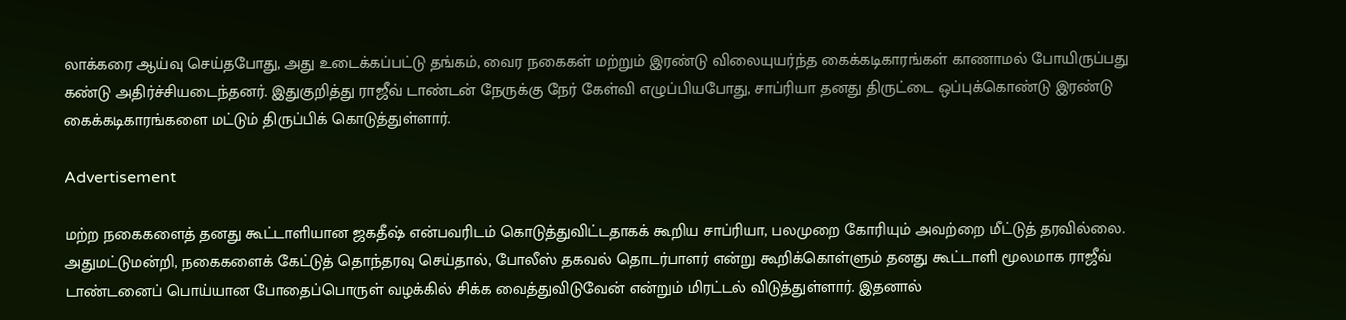லாக்கரை ஆய்வு செய்தபோது, அது உடைக்கப்பட்டு தங்கம், வைர நகைகள் மற்றும் இரண்டு விலையுயர்ந்த கைக்கடிகாரங்கள் காணாமல் போயிருப்பது கண்டு அதிர்ச்சியடைந்தனர். இதுகுறித்து ராஜீவ் டாண்டன் நேருக்கு நேர் கேள்வி எழுப்பியபோது, சாப்ரியா தனது திருட்டை ஒப்புக்கொண்டு இரண்டு கைக்கடிகாரங்களை மட்டும் திருப்பிக் கொடுத்துள்ளார்.

Advertisement

மற்ற நகைகளைத் தனது கூட்டாளியான ஜகதீஷ் என்பவரிடம் கொடுத்துவிட்டதாகக் கூறிய சாப்ரியா, பலமுறை கோரியும் அவற்றை மீட்டுத் தரவில்லை. அதுமட்டுமன்றி, நகைகளைக் கேட்டுத் தொந்தரவு செய்தால், போலீஸ் தகவல் தொடர்பாளர் என்று கூறிக்கொள்ளும் தனது கூட்டாளி மூலமாக ராஜீவ் டாண்டனைப் பொய்யான போதைப்பொருள் வழக்கில் சிக்க வைத்துவிடுவேன் என்றும் மிரட்டல் விடுத்துள்ளார். இதனால்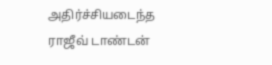அதிர்ச்சியடைந்த ராஜீவ் டாண்டன்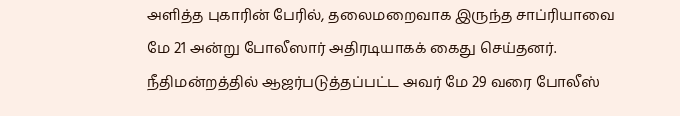அளித்த புகாரின் பேரில், தலைமறைவாக இருந்த சாப்ரியாவை மே 21 அன்று போலீஸார் அதிரடியாகக் கைது செய்தனர். நீதிமன்றத்தில் ஆஜர்படுத்தப்பட்ட அவர் மே 29 வரை போலீஸ்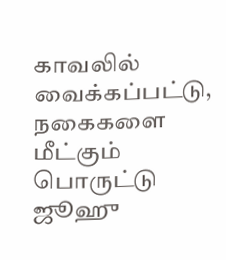காவலில் வைக்கப்பட்டு, நகைகளை மீட்கும் பொருட்டு ஜூஹு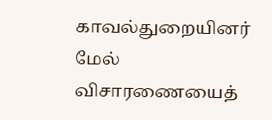காவல்துறையினர் மேல் விசாரணையைத்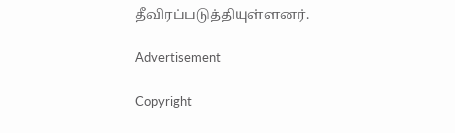தீவிரப்படுத்தியுள்ளனர்.

Advertisement

Copyright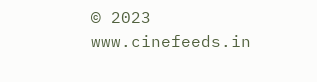© 2023 www.cinefeeds.in